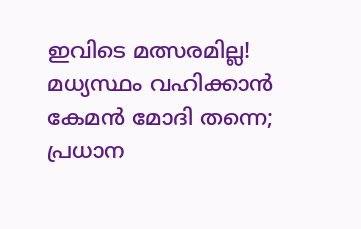ഇവിടെ മത്സരമില്ല! മധ്യസ്ഥം വഹിക്കാന്‍ കേമന്‍ മോദി തന്നെ; പ്രധാന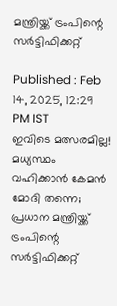മന്ത്രിയ്ക്ക് ട്രംപിന്റെ സര്‍ട്ടിഫിക്കറ്റ്

Published : Feb 14, 2025, 12:29 PM IST
ഇവിടെ മത്സരമില്ല! മധ്യസ്ഥം വഹിക്കാന്‍ കേമന്‍ മോദി തന്നെ; പ്രധാന മന്ത്രിയ്ക്ക് ട്രംപിന്റെ സര്‍ട്ടിഫിക്കറ്റ്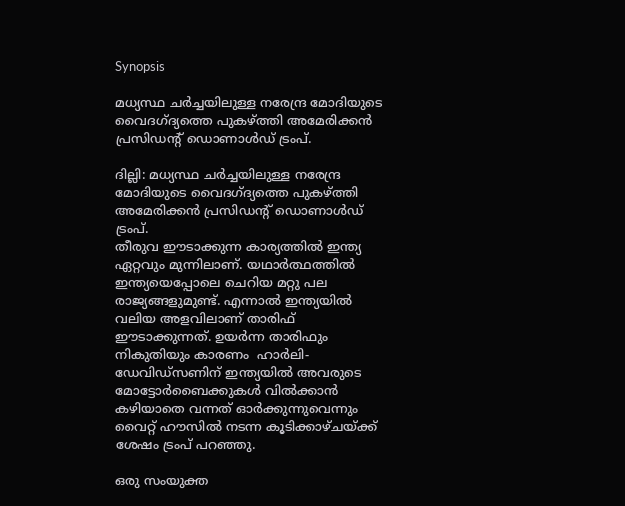Synopsis

മധ്യസ്ഥ ചര്‍ച്ചയിലുള്ള നരേന്ദ്ര മോദിയുടെ വൈദഗ്ദ്യത്തെ പുകഴ്ത്തി അമേരിക്കന്‍ പ്രസിഡന്റ് ഡൊണാള്‍ഡ് ട്രംപ്.

ദില്ലി: മധ്യസ്ഥ ചര്‍ച്ചയിലുള്ള നരേന്ദ്ര മോദിയുടെ വൈദഗ്ദ്യത്തെ പുകഴ്ത്തി അമേരിക്കന്‍ പ്രസിഡന്റ് ഡൊണാള്‍ഡ് ട്രംപ്.
തീരുവ ഈടാക്കുന്ന കാര്യത്തില്‍ ഇന്ത്യ ഏറ്റവും മുന്നിലാണ്. യഥാര്‍ത്ഥത്തില്‍ ഇന്ത്യയെപ്പോലെ ചെറിയ മറ്റു പല രാജ്യങ്ങളുമുണ്ട്. എന്നാല്‍ ഇന്ത്യയില്‍ വലിയ അളവിലാണ് താരിഫ് ഈടാക്കുന്നത്. ഉയര്‍ന്ന താരിഫും നികുതിയും കാരണം  ഹാർലി-ഡേവിഡ്‌സണിന് ഇന്ത്യയിൽ അവരുടെ മോട്ടോർബൈക്കുകൾ വിൽക്കാൻ കഴിയാതെ വന്നത് ഓർക്കുന്നുവെന്നും വൈറ്റ് ഹൗസിൽ നടന്ന കൂടിക്കാഴ്ചയ്ക്ക് ശേഷം ട്രംപ് പറഞ്ഞു.

ഒരു സംയുക്ത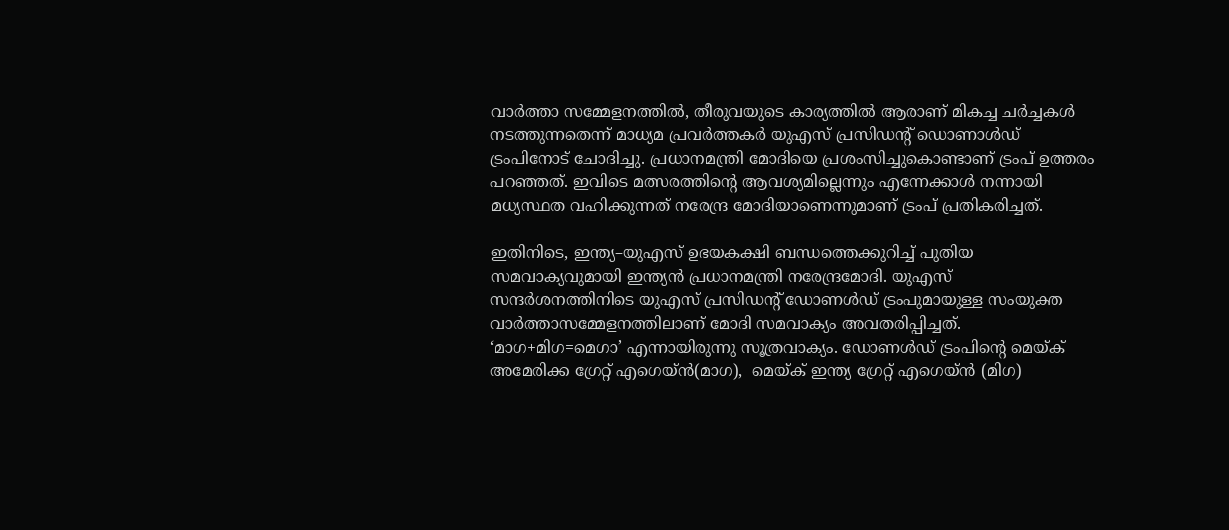വാർത്താ സമ്മേളനത്തിൽ, തീരുവയുടെ കാര്യത്തിൽ ആരാണ് മികച്ച ചർച്ചകൾ നടത്തുന്നതെന്ന് മാധ്യമ പ്രവര്‍ത്തകര്‍ യുഎസ് പ്രസിഡൻ്റ് ഡൊണാള്‍‍ഡ് ട്രംപിനോട് ചോദിച്ചു. പ്രധാനമന്ത്രി മോദിയെ പ്രശംസിച്ചുകൊണ്ടാണ് ട്രംപ് ഉത്തരം പറഞ്ഞത്. ഇവിടെ മത്സരത്തിന്റെ ആവശ്യമില്ലെന്നും എന്നേക്കാള്‍ നന്നായി മധ്യസ്ഥത വഹിക്കുന്നത് നരേന്ദ്ര മോദിയാണെന്നുമാണ് ട്രംപ് പ്രതികരിച്ചത്.

ഇതിനിടെ, ഇന്ത്യ–യുഎസ് ഉഭയകക്ഷി ബന്ധത്തെക്കുറിച്ച് പുതിയ സമവാക്യവുമായി ഇന്ത്യൻ പ്രധാനമന്ത്രി നരേന്ദ്രമോദി. യുഎസ് സന്ദർശനത്തിനിടെ യുഎസ് പ്രസിഡന്റ് ഡോണൾഡ് ട്രംപുമായുള്ള സംയുക്ത വാർത്താസമ്മേളനത്തിലാണ് മോദി സമവാക്യം അവതരിപ്പിച്ചത്.  ‘മാഗ+മിഗ=മെഗാ’ എന്നായിരുന്നു സൂത്രവാക്യം. ഡോണൾഡ് ട്രംപിന്റെ മെയ്ക് അമേരിക്ക ഗ്രേറ്റ് എഗെയ്ൻ(മാഗ),  മെയ്ക് ഇന്ത്യ ഗ്രേറ്റ് എഗെയ്ൻ (മിഗ)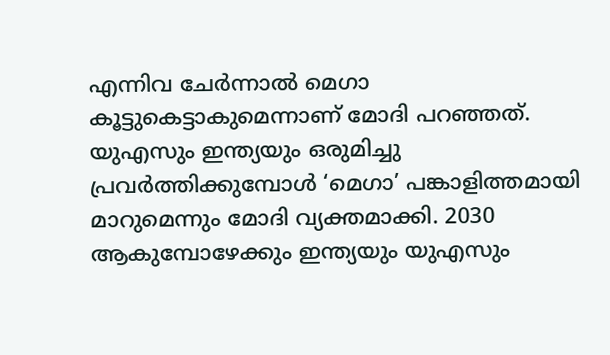എന്നിവ ചേർന്നാൽ മെഗാ കൂട്ടുകെട്ടാകുമെന്നാണ് മോദി പറഞ്ഞത്. യുഎസും ഇന്ത്യയും ഒരുമിച്ചു പ്രവർത്തിക്കുമ്പോൾ ‘മെഗാ’ പങ്കാളിത്തമായി മാറുമെന്നും മോദി വ്യക്തമാക്കി. 2030 ആകുമ്പോഴേക്കും ഇന്ത്യയും യുഎസും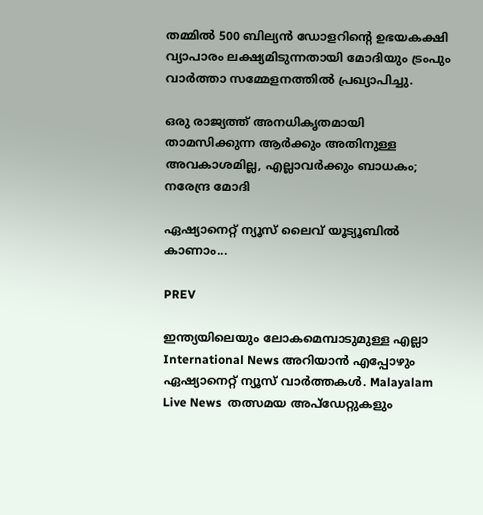തമ്മിൽ 500 ബില്യൻ ഡോളറിന്റെ ഉഭയകക്ഷി വ്യാപാരം ലക്ഷ്യമിടുന്നതായി മോദിയും ട്രംപും വാർത്താ സമ്മേളനത്തിൽ പ്രഖ്യാപിച്ചു‌.

ഒരു രാജ്യത്ത് അനധികൃതമായി താമസിക്കുന്ന ആര്‍ക്കും അതിനുള്ള അവകാശമില്ല, എല്ലാവർക്കും ബാധകം; നരേന്ദ്ര മോദി

ഏഷ്യാനെറ്റ് ന്യൂസ് ലൈവ് യൂട്യൂബിൽ കാണാം...

PREV

ഇന്ത്യയിലെയും ലോകമെമ്പാടുമുള്ള എല്ലാ International News അറിയാൻ എപ്പോഴും ഏഷ്യാനെറ്റ് ന്യൂസ് വാർത്തകൾ. Malayalam Live News  തത്സമയ അപ്‌ഡേറ്റുകളും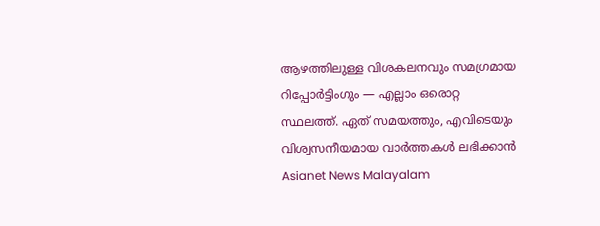ആഴത്തിലുള്ള വിശകലനവും സമഗ്രമായ റിപ്പോർട്ടിംഗും — എല്ലാം ഒരൊറ്റ സ്ഥലത്ത്. ഏത് സമയത്തും, എവിടെയും വിശ്വസനീയമായ വാർത്തകൾ ലഭിക്കാൻ Asianet News Malayalam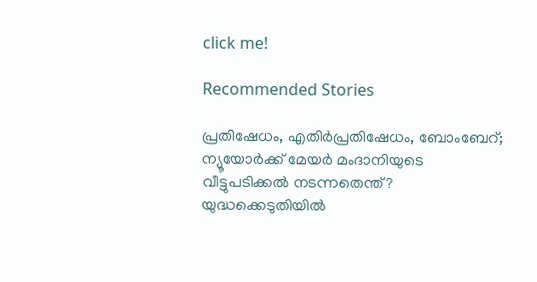click me!

Recommended Stories

പ്രതിഷേധം, എതിര്‍പ്രതിഷേധം, ബോംബേറ്; ന്യൂയോര്‍ക്ക് മേയര്‍ മംദാനിയുടെ വീട്ടുപടിക്കല്‍ നടന്നതെന്ത്?
യുദ്ധക്കെടുതിയില്‍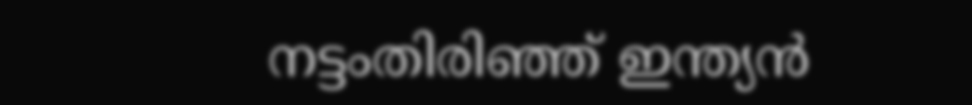നട്ടംതിരിഞ്ഞ് ഇന്ത്യന്‍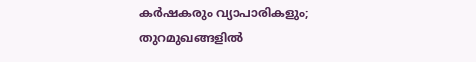കര്‍ഷകരും വ്യാപാരികളും; തുറമുഖങ്ങളില്‍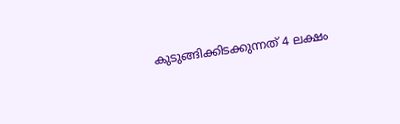കുടുങ്ങിക്കിടക്കുന്നത് 4 ലക്ഷം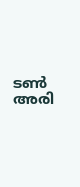ടണ്‍ അരി